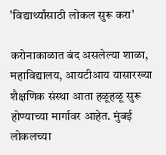'विद्यार्थ्यांसाठी लोकल सुरू करा'

करोनाकाळात बंद असलेल्या शाळा, महाविद्यालय, आयटीआय यासारख्या शैक्षणिक संस्था आता हळूहळू सुरू होण्याच्या मार्गावर आहेत. मुंबई लोकलच्या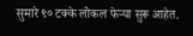सुमारे ९० टक्के लोकल फेऱ्या सुरू आहेत.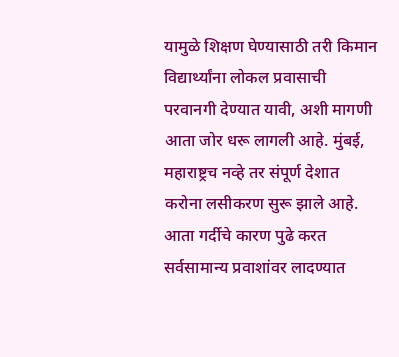यामुळे शिक्षण घेण्यासाठी तरी किमान विद्यार्थ्यांना लोकल प्रवासाची परवानगी देण्यात यावी, अशी मागणी आता जोर धरू लागली आहे. मुंबई, महाराष्ट्रच नव्हे तर संपूर्ण देशात करोना लसीकरण सुरू झाले आहे. आता गर्दीचे कारण पुढे करत सर्वसामान्य प्रवाशांवर लादण्यात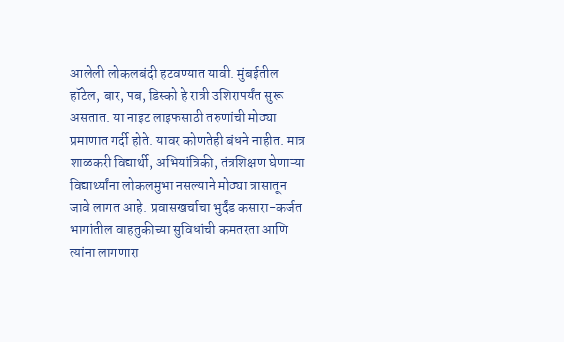आलेली लोकलबंदी हटवण्यात यावी. मुंबईतील हॉटेल, बार, पब, डिस्को हे रात्री उशिरापर्यंत सुरू असतात. या नाइट लाइफसाठी तरुणांची मोठ्या प्रमाणात गर्दी होते. यावर कोणतेही बंधने नाहीत. मात्र शाळकरी विद्यार्थी, अभियांत्रिकी, तंत्रशिक्षण घेणाऱ्या विद्यार्थ्यांना लोकलमुभा नसल्याने मोठ्या त्रासातून जावे लागत आहे. प्रवासखर्चाचा भुर्दंड कसारा-कर्जत भागांतील वाहतुकीच्या सुविधांची कमतरता आणि त्यांना लागणारा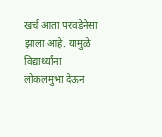खर्च आता परवडेनेसा झाला आहे. यामुळे विद्यार्थ्यांना लोकलमुभा देऊन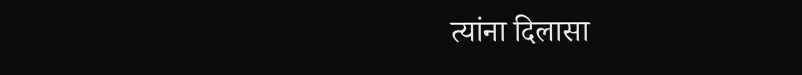त्यांना दिलासा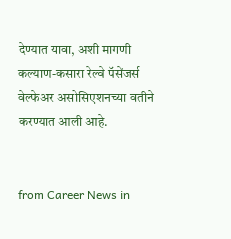देण्यात यावा, अशी मागणी कल्याण-कसारा रेल्वे पॅसेंजर्स वेल्फेअर असोसिएशनच्या वतीने करण्यात आली आहे.


from Career News in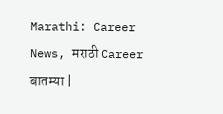Marathi: Career News, मराठी Career बातम्या |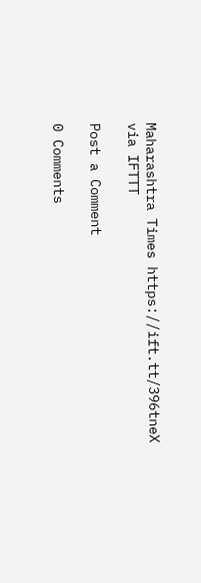Maharashtra Times https://ift.tt/396tneX
via IFTTT

Post a Comment

0 Comments